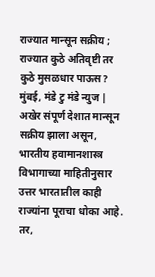राज्यात मान्सून सक्रीय ; राज्यात कुठे अतिवृष्टी तर कुठे मुसळधार पाऊस?
मुंबई, मंडे टु मंडे न्युज | अखेर संपूर्ण देशात मान्सून सक्रीय झाला असून, भारतीय हवामानशास्त्र विभागाच्या माहितीनुसार उत्तर भारतातील काही राज्यांना पूराचा धोका आहे. तर,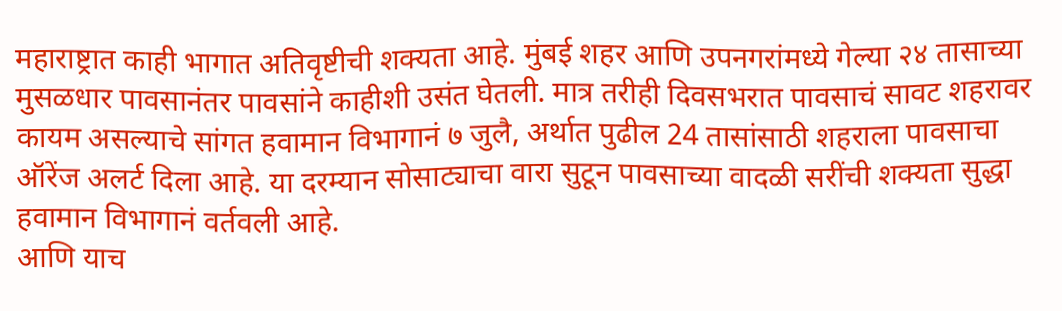महाराष्ट्रात काही भागात अतिवृष्टीची शक्यता आहे. मुंबई शहर आणि उपनगरांमध्ये गेल्या २४ तासाच्या मुसळधार पावसानंतर पावसांने काहीशी उसंत घेतली. मात्र तरीही दिवसभरात पावसाचं सावट शहरावर कायम असल्याचे सांगत हवामान विभागानं ७ जुलै, अर्थात पुढील 24 तासांसाठी शहराला पावसाचा ऑरेंज अलर्ट दिला आहे. या दरम्यान सोसाट्याचा वारा सुटून पावसाच्या वादळी सरींची शक्यता सुद्धा हवामान विभागानं वर्तवली आहे.
आणि याच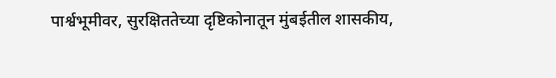पार्श्वभूमीवर, सुरक्षिततेच्या दृष्टिकोनातून मुंबईतील शासकीय,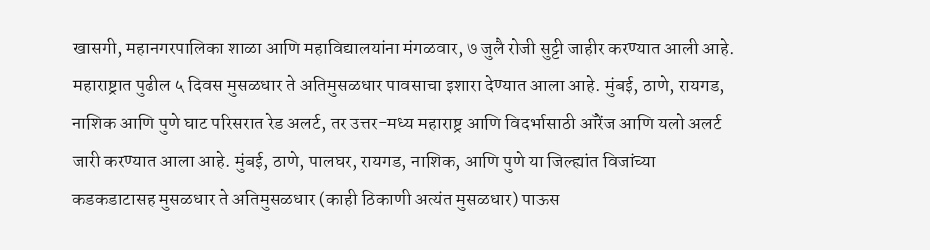खासगी, महानगरपालिका शाळा आणि महाविद्यालयांना मंगळवार, ७ जुलै रोजी सुट्टी जाहीर करण्यात आली आहे. महाराष्ट्रात पुढील ५ दिवस मुसळधार ते अतिमुसळधार पावसाचा इशारा देण्यात आला आहे. मुंबई, ठाणे, रायगड, नाशिक आणि पुणे घाट परिसरात रेड अलर्ट, तर उत्तर-मध्य महाराष्ट्र आणि विदर्भासाठी ऑरेंज आणि यलो अलर्ट जारी करण्यात आला आहे. मुंबई, ठाणे, पालघर, रायगड, नाशिक, आणि पुणे या जिल्ह्यांत विजांच्या कडकडाटासह मुसळधार ते अतिमुसळधार (काही ठिकाणी अत्यंत मुसळधार) पाऊस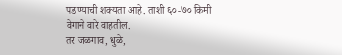पडण्याची शक्यता आहे. ताशी ६०-७० किमी वेगाने वारे वाहतील.
तर जळगाव, धुळे,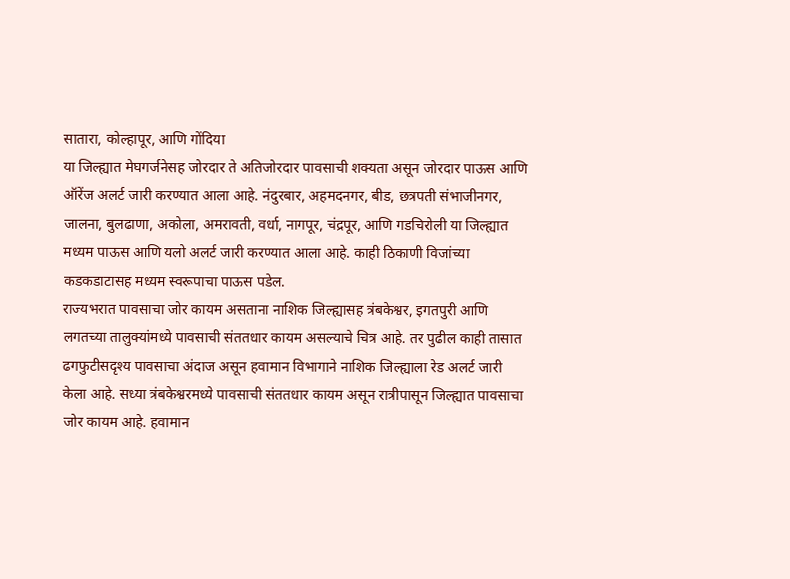सातारा, कोल्हापूर, आणि गोंदिया
या जिल्ह्यात मेघगर्जनेसह जोरदार ते अतिजोरदार पावसाची शक्यता असून जोरदार पाऊस आणि ऑरेंज अलर्ट जारी करण्यात आला आहे. नंदुरबार, अहमदनगर, बीड, छत्रपती संभाजीनगर, जालना, बुलढाणा, अकोला, अमरावती, वर्धा, नागपूर, चंद्रपूर, आणि गडचिरोली या जिल्ह्यात मध्यम पाऊस आणि यलो अलर्ट जारी करण्यात आला आहे. काही ठिकाणी विजांच्या कडकडाटासह मध्यम स्वरूपाचा पाऊस पडेल.
राज्यभरात पावसाचा जोर कायम असताना नाशिक जिल्ह्यासह त्रंबकेश्वर, इगतपुरी आणि लगतच्या तालुक्यांमध्ये पावसाची संततधार कायम असल्याचे चित्र आहे. तर पुढील काही तासात ढगफुटीसदृश्य पावसाचा अंदाज असून हवामान विभागाने नाशिक जिल्ह्याला रेड अलर्ट जारी केला आहे. सध्या त्रंबकेश्वरमध्ये पावसाची संततधार कायम असून रात्रीपासून जिल्ह्यात पावसाचा जोर कायम आहे. हवामान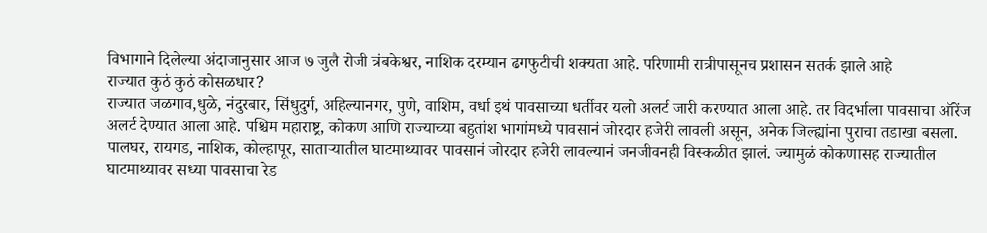विभागाने दिलेल्या अंदाजानुसार आज ७ जुलै रोजी त्रंबकेश्वर, नाशिक दरम्यान ढगफुटीची शक्यता आहे. परिणामी रात्रीपासूनच प्रशासन सतर्क झाले आहे
राज्यात कुठं कुठं कोसळधार?
राज्यात जळगाव,धुळे, नंदुरबार, सिंधुदुर्ग, अहिल्यानगर, पुणे, वाशिम, वर्धा इथं पावसाच्या धर्तीवर यलो अलर्ट जारी करण्यात आला आहे. तर विदर्भाला पावसाचा ऑरेंज अलर्ट देण्यात आला आहे. पश्चिम महाराष्ट्र, कोकण आणि राज्याच्या बहुतांश भागांमध्ये पावसानं जोरदार हजेरी लावली असून, अनेक जिल्ह्यांना पुराचा तडाखा बसला. पालघर, रायगड, नाशिक, कोल्हापूर, साताऱ्यातील घाटमाथ्यावर पावसानं जोरदार हजेरी लावल्यानं जनजीवनही विस्कळीत झालं. ज्यामुळं कोकणासह राज्यातील घाटमाथ्यावर सध्या पावसाचा रेड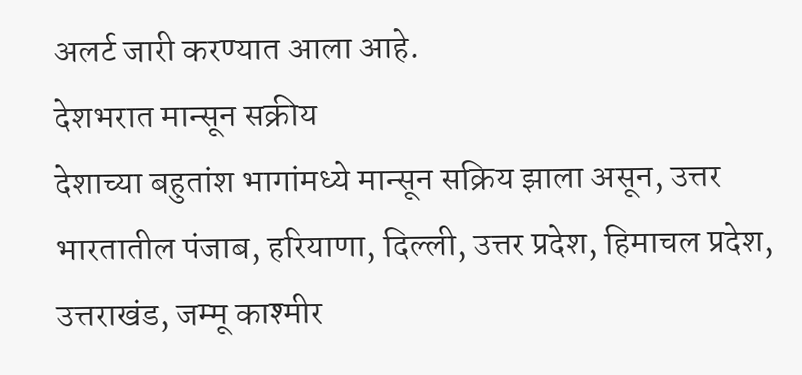अलर्ट जारी करण्यात आला आहे.
देशभरात मान्सून सक्रीय
देशाच्या बहुतांश भागांमध्ये मान्सून सक्रिय झाला असून, उत्तर भारतातील पंजाब, हरियाणा, दिल्ली, उत्तर प्रदेश, हिमाचल प्रदेश, उत्तराखंड, जम्मू काश्मीर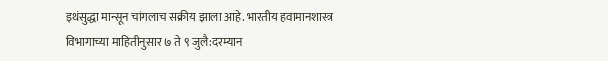इथंसुद्धा मान्सून चांगलाच सक्रीय झाला आहे. भारतीय हवामानशास्त्र विभागाच्या माहितीनुसार ७ ते ९ जुलै:दरम्यान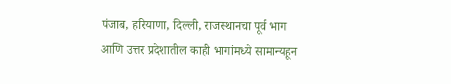पंजाब, हरियाणा, दिल्ली, राजस्थानचा पूर्व भाग आणि उत्तर प्रदेशातील काही भागांमध्ये सामान्यहून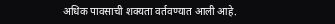अधिक पावसाची शक्यता वर्तवण्यात आली आहे.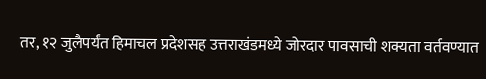तर, १२ जुलैपर्यंत हिमाचल प्रदेशसह उत्तराखंडमध्ये जोरदार पावसाची शक्यता वर्तवण्यात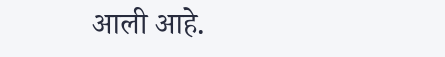आली आहे.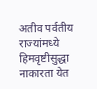अतीव पर्वतीय राज्यांमध्ये हिमवृष्टीसुद्धा नाकारता येत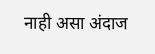नाही असा अंदाज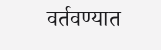वर्तवण्यात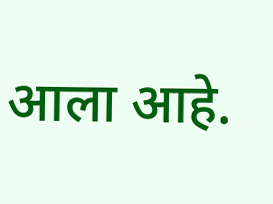आला आहे.